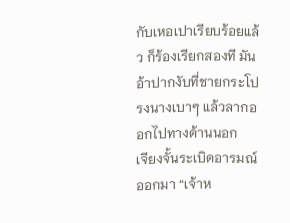กับเหอเปาเรียบร้อยแล้ว ก็ร้องเรียกสองที มันอ้าปากงับที่ชายกระโปรงนางเบาๆ แล้วลากออกไปทางด้านนอก
เจียงจั้นระเบิดอารมณ์ออกมา “เจ้าห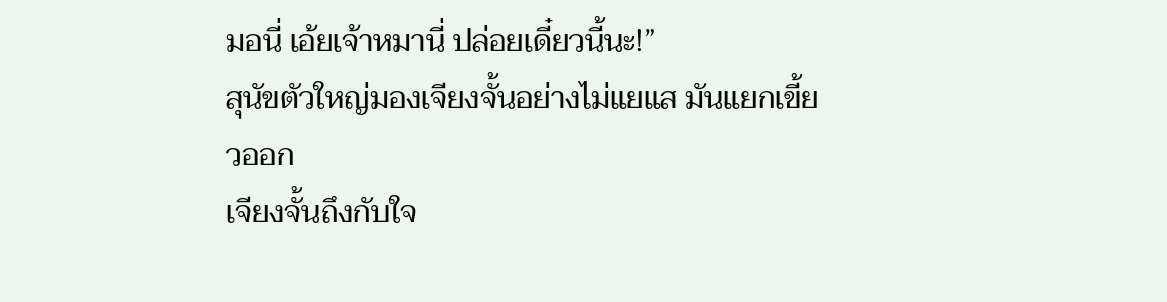มอนี่ เอ้ยเจ้าหมานี่ ปล่อยเดี๋ยวนี้นะ!”
สุนัขตัวใหญ่มองเจียงจั้นอย่างไม่แยแส มันแยกเขี้ยวออก
เจียงจั้นถึงกับใจ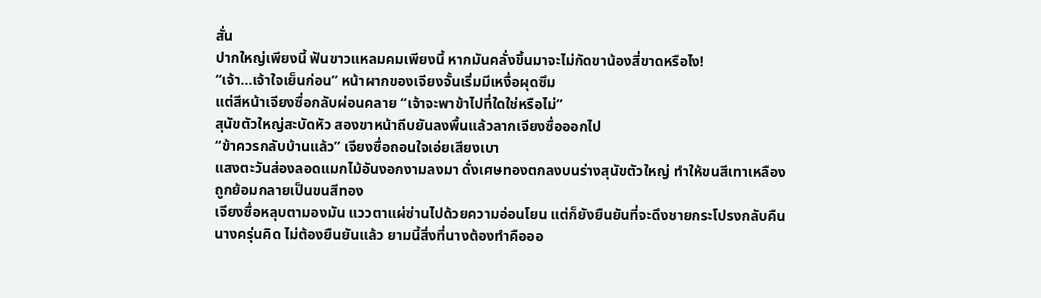สั่น
ปากใหญ่เพียงนี้ ฟันขาวแหลมคมเพียงนี้ หากมันคลั่งขึ้นมาจะไม่กัดขาน้องสี่ขาดหรือไง!
“เจ้า…เจ้าใจเย็นก่อน” หน้าผากของเจียงจั้นเริ่มมีเหงื่อผุดซึม
แต่สีหน้าเจียงซื่อกลับผ่อนคลาย “เจ้าจะพาข้าไปที่ใดใช่หรือไม่”
สุนัขตัวใหญ่สะบัดหัว สองขาหน้าถีบยันลงพื้นแล้วลากเจียงซื่อออกไป
“ข้าควรกลับบ้านแล้ว” เจียงซื่อถอนใจเอ่ยเสียงเบา
แสงตะวันส่องลอดแมกไม้อันงอกงามลงมา ดั่งเศษทองตกลงบนร่างสุนัขตัวใหญ่ ทำให้ขนสีเทาเหลืองถูกย้อมกลายเป็นขนสีทอง
เจียงซื่อหลุบตามองมัน แววตาแผ่ซ่านไปด้วยความอ่อนโยน แต่ก็ยังยืนยันที่จะดึงชายกระโปรงกลับคืน
นางครุ่นคิด ไม่ต้องยืนยันแล้ว ยามนี้สิ่งที่นางต้องทำคือออ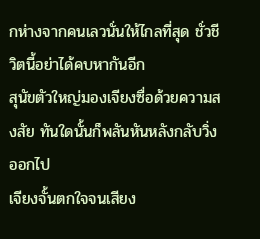กห่างจากคนเลวนั่นให้ไกลที่สุด ชั่วชีวิตนี้อย่าได้คบหากันอีก
สุนัขตัวใหญ่มองเจียงซื่อด้วยความสงสัย ทันใดนั้นก็พลันหันหลังกลับวิ่งออกไป
เจียงจั้นตกใจจนเสียง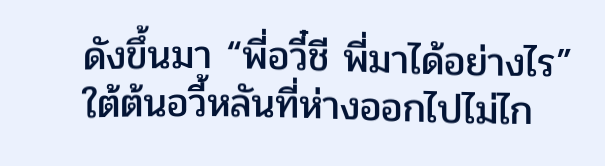ดังขึ้นมา “พี่อวี๋ชี พี่มาได้อย่างไร”
ใต้ต้นอวี้หลันที่ห่างออกไปไม่ไก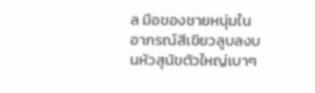ล มือของชายหนุ่มในอาภรณ์สีเขียวลูบลงบนหัวสุนัขตัวใหญ่เบาๆ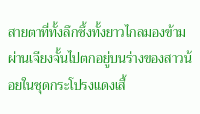สายตาที่ทั้งลึกซึ้งทั้งยาวไกลมองข้ามผ่านเจียงจั้นไปตกอยู่บนร่างของสาวน้อยในชุดกระโปรงแดงเสื้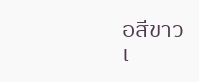อสีขาว
เ